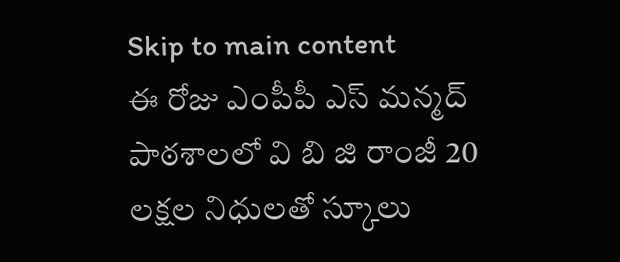Skip to main content
ఈ రోజు ఎంపీపీ ఎస్ మన్మద్ పాఠశాలలో వి బి జి రాంజీ 20 లక్షల నిధులతో స్కూలు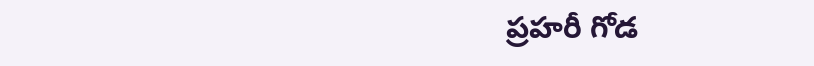ప్రహరీ గోడ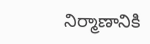నిర్మాణానికి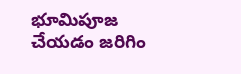భూమిపూజ చేయడం జరిగిం